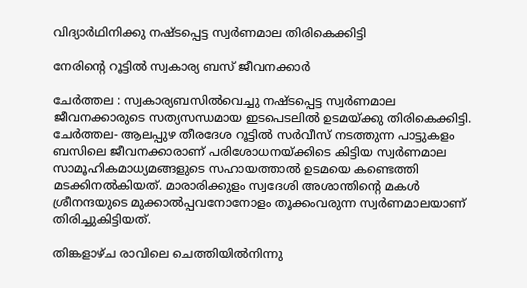വിദ്യാർഥിനിക്കു നഷ്ടപ്പെട്ട സ്വർണമാല തിരികെക്കിട്ടി

നേരിന്റെ റൂട്ടിൽ സ്വകാര്യ ബസ് ജീവനക്കാർ

ചേർത്തല : സ്വകാര്യബസിൽവെച്ചു നഷ്ടപ്പെട്ട സ്വർണമാല ജീവനക്കാരുടെ സത്യസന്ധമായ ഇടപെടലിൽ ഉടമയ്ക്കു തിരികെക്കിട്ടി. ചേർത്തല- ആലപ്പുഴ തീരദേശ റൂട്ടിൽ സർവീസ് നടത്തുന്ന പാട്ടുകളം ബസിലെ ജീവനക്കാരാണ്‌ പരിശോധനയ്ക്കിടെ കിട്ടിയ സ്വർണമാല സാമൂഹികമാധ്യമങ്ങളുടെ സഹായത്താൽ ഉടമയെ കണ്ടെത്തി മടക്കിനൽകിയത്. മാരാരിക്കുളം സ്വദേശി അശാന്തിന്റെ മകൾ ശ്രീനന്ദയുടെ മുക്കാൽപ്പവനോനോളം തൂക്കംവരുന്ന സ്വർണമാലയാണ് തിരിച്ചുകിട്ടിയത്.

തിങ്കളാഴ്ച രാവിലെ ചെത്തിയിൽനിന്നു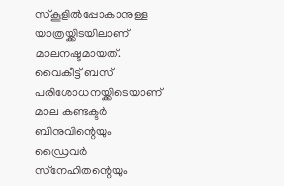സ്‌കൂളിൽപ്പോകാനുള്ള യാത്രയ്ക്കിടയിലാണ് മാലനഷ്ടമായത്. വൈകീട്ട് ബസ് പരിശോധനയ്ക്കിടെയാണ് മാല കണ്ടക്ടർ ബിനുവിന്റെയും ഡ്രൈവർ സ്‌നേഹിതന്റെയും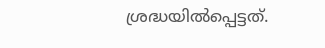ശ്രദ്ധയിൽപ്പെട്ടത്.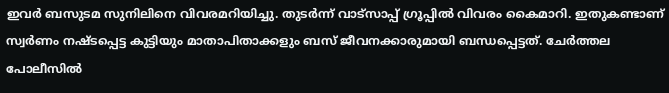ഇവർ ബസുടമ സുനിലിനെ വിവരമറിയിച്ചു. തുടർന്ന് വാട്‌സാപ്പ്‌ ഗ്രൂപ്പിൽ വിവരം കൈമാറി. ഇതുകണ്ടാണ്‌ സ്വർണം നഷ്ടപ്പെട്ട കുട്ടിയും മാതാപിതാക്കളും ബസ് ജീവനക്കാരുമായി ബന്ധപ്പെട്ടത്. ചേർത്തല പോലീസിൽ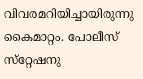വിവരമറിയിച്ചായിരുന്നു കൈമാറ്റം. പോലീസ് സ്‌റ്റേഷനു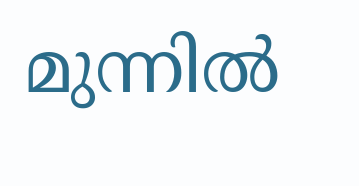മുന്നിൽ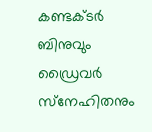കണ്ടക്ടർ ബിനുവും ഡ്രൈവർ സ്‌നേഹിതനും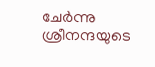ചേർന്നു ശ്രീനന്ദയുടെ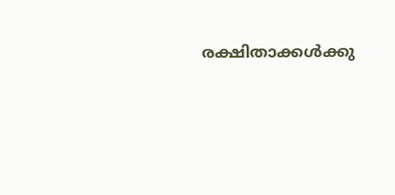രക്ഷിതാക്കൾക്കു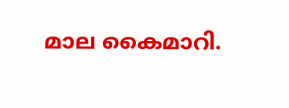മാല കൈമാറി.